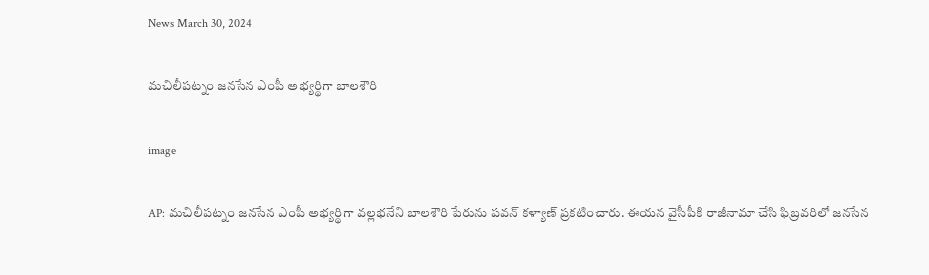News March 30, 2024

మచిలీపట్నం జనసేన ఎంపీ అభ్యర్థిగా బాలశౌరి

image

AP: మచిలీపట్నం జనసేన ఎంపీ అభ్యర్థిగా వల్లభనేని బాలశౌరి పేరును పవన్ కళ్యాణ్ ప్రకటించారు. ఈయన వైసీపీకి రాజీనామా చేసి ఫిబ్రవరిలో జనసేన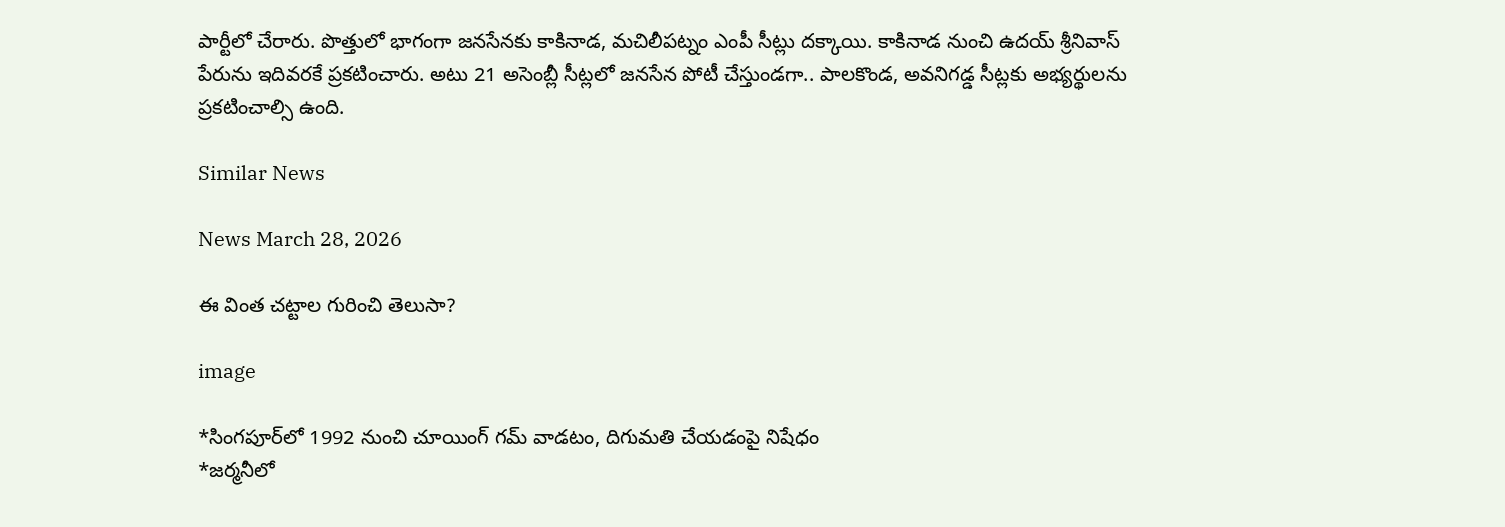పార్టీలో చేరారు. పొత్తులో భాగంగా జనసేనకు కాకినాడ, మచిలీపట్నం ఎంపీ సీట్లు దక్కాయి. కాకినాడ నుంచి ఉదయ్ శ్రీనివాస్ పేరును ఇదివరకే ప్రకటించారు. అటు 21 అసెంబ్లీ సీట్లలో జనసేన పోటీ చేస్తుండగా.. పాలకొండ, అవనిగడ్డ సీట్లకు అభ్యర్థులను ప్రకటించాల్సి ఉంది.

Similar News

News March 28, 2026

ఈ వింత చట్టాల గురించి తెలుసా?

image

*సింగపూర్‌లో 1992 నుంచి చూయింగ్ గమ్ వాడటం, దిగుమతి చేయడంపై నిషేధం
*జర్మనీలో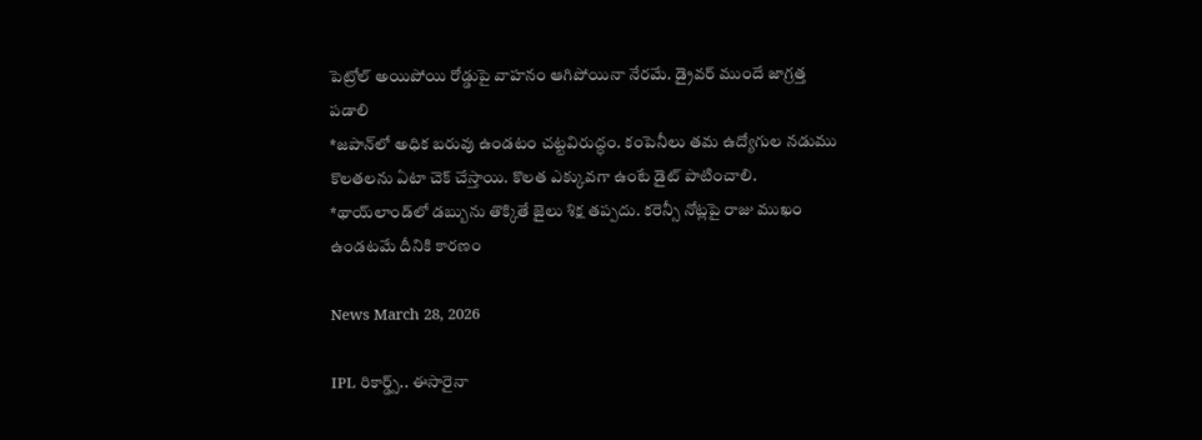పెట్రోల్ అయిపోయి రోడ్డుపై వాహనం ఆగిపోయినా నేరమే. డ్రైవర్ ముందే జాగ్రత్త పడాలి
*జపాన్‌లో అధిక బరువు ఉండటం చట్టవిరుద్ధం. కంపెనీలు తమ ఉద్యోగుల నడుము కొలతలను ఏటా చెక్ చేస్తాయి. కొలత ఎక్కువగా ఉంటే డైట్ పాటించాలి.
*థాయ్‌లాండ్‌లో డబ్బును తొక్కితే జైలు శిక్ష తప్పదు. కరెన్సీ నోట్లపై రాజు ముఖం ఉండటమే దీనికి కారణం

News March 28, 2026

IPL రికార్డ్స్.. ఈసారైనా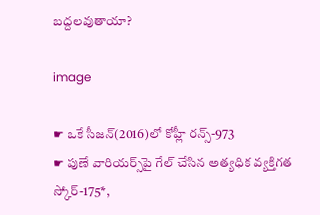బద్దలవుతాయా?

image

☛ ఒకే సీజన్‌(2016)లో కోహ్లీ రన్స్-973
☛ పుణే వారియర్స్‌పై గేల్ చేసిన అత్యధిక వ్యక్తిగత స్కోర్-175*,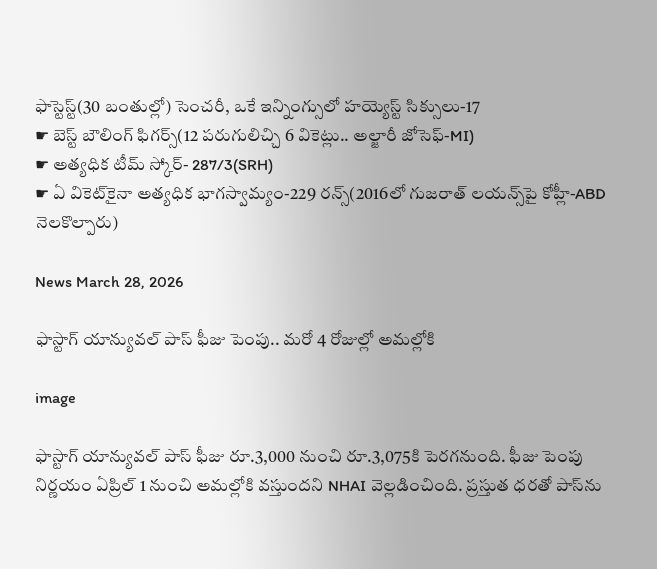ఫాస్టెస్ట్(30 బంతుల్లో) సెంచరీ, ఒకే ఇన్నింగ్సులో హయ్యెస్ట్ సిక్సులు-17
☛ బెస్ట్ బౌలింగ్ ఫిగర్స్(12 పరుగులిచ్చి 6 వికెట్లు.. అల్జారీ జోసెఫ్-MI)
☛ అత్యధిక టీమ్ స్కోర్- 287/3(SRH)
☛ ఏ వికెట్‌కైనా అత్యధిక భాగస్వామ్యం-229 రన్స్(2016లో గుజరాత్ లయన్స్‌పై కోహ్లీ-ABD నెలకొల్పారు)

News March 28, 2026

ఫాస్టాగ్ యాన్యువల్ పాస్ ఫీజు పెంపు.. మరో 4 రోజుల్లో అమల్లోకి

image

ఫాస్టాగ్ యాన్యువల్ పాస్ ఫీజు రూ.3,000 నుంచి రూ.3,075కి పెరగనుంది. ఫీజు పెంపు నిర్ణయం ఏప్రిల్ 1 నుంచి అమల్లోకి వస్తుందని NHAI వెల్లడించింది. ప్రస్తుత ధరతో పాస్‌ను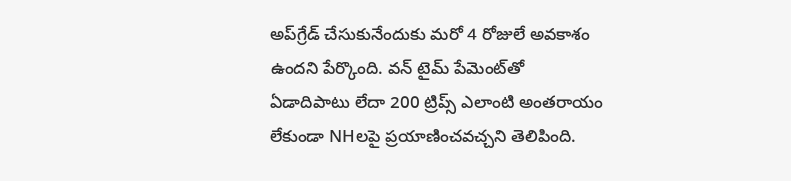అప్‌గ్రేడ్ చేసుకునేందుకు మరో 4 రోజులే అవకాశం ఉందని పేర్కొంది. వన్ టైమ్ పేమెంట్‌తో ఏడాదిపాటు లేదా 200 ట్రిప్స్ ఎలాంటి అంతరాయం లేకుండా NHలపై ప్రయాణించవచ్చని తెలిపింది.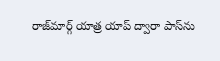రాజ్‌మార్గ్ యాత్ర యాప్ ద్వారా పాస్‌ను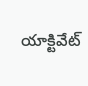యాక్టివేట్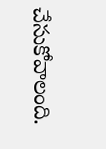చేసుకోవాలంది.